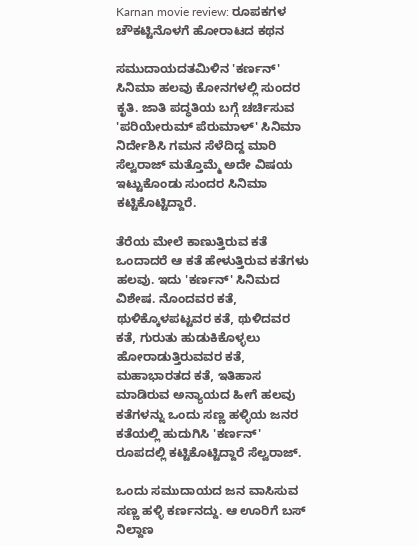Karnan movie review: ರೂಪಕಗಳ ಚೌಕಟ್ಟಿನೊಳಗೆ ಹೋರಾಟದ ಕಥನ

ಸಮುದಾಯದತಮಿಳಿನ 'ಕರ್ಣನ್' ಸಿನಿಮಾ ಹಲವು ಕೋನಗಳಲ್ಲಿ ಸುಂದರ ಕೃತಿ. ಜಾತಿ ಪದ್ಧತಿಯ ಬಗ್ಗೆ ಚರ್ಚಿಸುವ 'ಪರಿಯೇರುಮ್ ಪೆರುಮಾಳ್' ಸಿನಿಮಾ ನಿರ್ದೇಶಿಸಿ ಗಮನ ಸೆಳೆದಿದ್ದ ಮಾರಿ ಸೆಲ್ವರಾಜ್ ಮತ್ತೊಮ್ಮೆ ಅದೇ ವಿಷಯ ಇಟ್ಟುಕೊಂಡು ಸುಂದರ ಸಿನಿಮಾ ಕಟ್ಟಿಕೊಟ್ಟಿದ್ದಾರೆ.

ತೆರೆಯ ಮೇಲೆ ಕಾಣುತ್ತಿರುವ ಕತೆ ಒಂದಾದರೆ ಆ ಕತೆ ಹೇಳುತ್ತಿರುವ ಕತೆಗಳು ಹಲವು. ಇದು 'ಕರ್ಣನ್' ಸಿನಿಮದ ವಿಶೇಷ. ನೊಂದವರ ಕತೆ, ಥುಳಿಕ್ಕೊಳಪಟ್ಟವರ ಕತೆ, ಥುಳಿದವರ ಕತೆ, ಗುರುತು ಹುಡುಕಿಕೊಳ್ಳಲು ಹೋರಾಡುತ್ತಿರುವವರ ಕತೆ, ಮಹಾಭಾರತದ ಕತೆ, ಇತಿಹಾಸ ಮಾಡಿರುವ ಅನ್ಯಾಯದ ಹೀಗೆ ಹಲವು ಕತೆಗಳನ್ನು ಒಂದು ಸಣ್ಣ ಹಳ್ಳಿಯ ಜನರ ಕತೆಯಲ್ಲಿ ಹುದುಗಿಸಿ 'ಕರ್ಣನ್' ರೂಪದಲ್ಲಿ ಕಟ್ಟಿಕೊಟ್ಟಿದ್ದಾರೆ ಸೆಲ್ವರಾಜ್.

ಒಂದು ಸಮುದಾಯದ ಜನ ವಾಸಿಸುವ ಸಣ್ಣ ಹಳ್ಳಿ ಕರ್ಣನದ್ದು. ಆ ಊರಿಗೆ ಬಸ್‌ ನಿಲ್ದಾಣ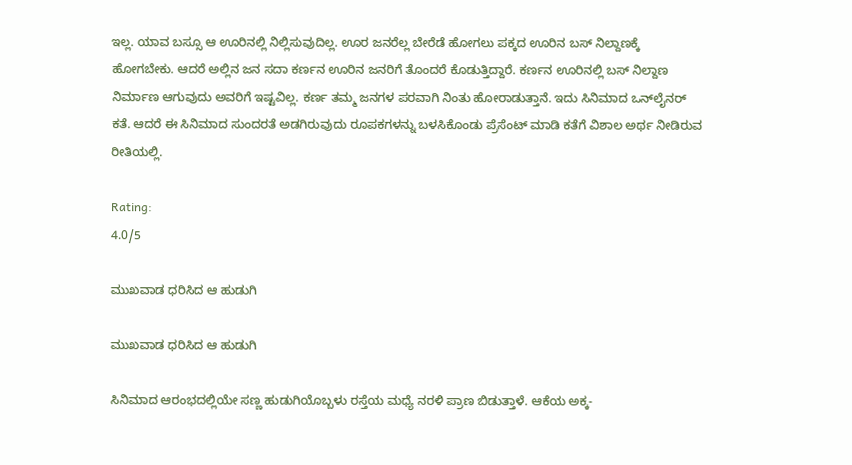ಇಲ್ಲ. ಯಾವ ಬಸ್ಸೂ ಆ ಊರಿನಲ್ಲಿ ನಿಲ್ಲಿಸುವುದಿಲ್ಲ. ಊರ ಜನರೆಲ್ಲ ಬೇರೆಡೆ ಹೋಗಲು ಪಕ್ಕದ ಊರಿನ ಬಸ್‌ ನಿಲ್ದಾಣಕ್ಕೆ ಹೋಗಬೇಕು. ಆದರೆ ಅಲ್ಲಿನ ಜನ ಸದಾ ಕರ್ಣನ ಊರಿನ ಜನರಿಗೆ ತೊಂದರೆ ಕೊಡುತ್ತಿದ್ದಾರೆ. ಕರ್ಣನ ಊರಿನಲ್ಲಿ ಬಸ್ ನಿಲ್ದಾಣ ನಿರ್ಮಾಣ ಆಗುವುದು ಅವರಿಗೆ ಇಷ್ಟವಿಲ್ಲ. ಕರ್ಣ ತಮ್ಮ ಜನಗಳ ಪರವಾಗಿ ನಿಂತು ಹೋರಾಡುತ್ತಾನೆ. ಇದು ಸಿನಿಮಾದ ಒನ್‌ಲೈನರ್ ಕತೆ. ಆದರೆ ಈ ಸಿನಿಮಾದ ಸುಂದರತೆ ಅಡಗಿರುವುದು ರೂಪಕಗಳನ್ನು ಬಳಸಿಕೊಂಡು ಪ್ರೆಸೆಂಟ್ ಮಾಡಿ ಕತೆಗೆ ವಿಶಾಲ ಅರ್ಥ ನೀಡಿರುವ ರೀತಿಯಲ್ಲಿ.

Rating:
4.0/5

ಮುಖವಾಡ ಧರಿಸಿದ ಆ ಹುಡುಗಿ

ಮುಖವಾಡ ಧರಿಸಿದ ಆ ಹುಡುಗಿ

ಸಿನಿಮಾದ ಆರಂಭದಲ್ಲಿಯೇ ಸಣ್ಣ ಹುಡುಗಿಯೊಬ್ಬಳು ರಸ್ತೆಯ ಮಧ್ಯೆ ನರಳಿ ಪ್ರಾಣ ಬಿಡುತ್ತಾಳೆ. ಆಕೆಯ ಅಕ್ಕ-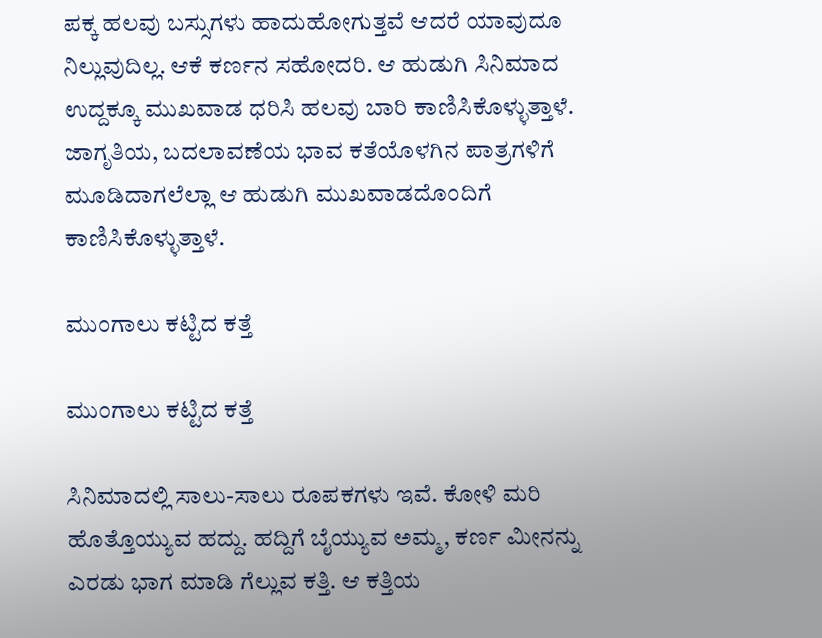ಪಕ್ಕ ಹಲವು ಬಸ್ಸುಗಳು ಹಾದುಹೋಗುತ್ತವೆ ಆದರೆ ಯಾವುದೂ ನಿಲ್ಲುವುದಿಲ್ಲ. ಆಕೆ ಕರ್ಣನ ಸಹೋದರಿ. ಆ ಹುಡುಗಿ ಸಿನಿಮಾದ ಉದ್ದಕ್ಕೂ ಮುಖವಾಡ ಧರಿಸಿ ಹಲವು ಬಾರಿ ಕಾಣಿಸಿಕೊಳ್ಳುತ್ತಾಳೆ. ಜಾಗೃತಿಯ, ಬದಲಾವಣೆಯ ಭಾವ ಕತೆಯೊಳಗಿನ ಪಾತ್ರಗಳಿಗೆ ಮೂಡಿದಾಗಲೆಲ್ಲಾ ಆ ಹುಡುಗಿ ಮುಖವಾಡದೊಂದಿಗೆ ಕಾಣಿಸಿಕೊಳ್ಳುತ್ತಾಳೆ.

ಮುಂಗಾಲು ಕಟ್ಟಿದ ಕತ್ತೆ

ಮುಂಗಾಲು ಕಟ್ಟಿದ ಕತ್ತೆ

ಸಿನಿಮಾದಲ್ಲಿ ಸಾಲು-ಸಾಲು ರೂಪಕಗಳು ಇವೆ. ಕೋಳಿ ಮರಿ ಹೊತ್ತೊಯ್ಯುವ ಹದ್ದು. ಹದ್ದಿಗೆ ಬೈಯ್ಯುವ ಅಮ್ಮ, ಕರ್ಣ ಮೀನನ್ನು ಎರಡು ಭಾಗ ಮಾಡಿ ಗೆಲ್ಲುವ ಕತ್ತಿ. ಆ ಕತ್ತಿಯ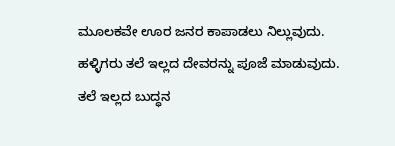ಮೂಲಕವೇ ಊರ ಜನರ ಕಾಪಾಡಲು ನಿಲ್ಲುವುದು. ಹಳ್ಳಿಗರು ತಲೆ ಇಲ್ಲದ ದೇವರನ್ನು ಪೂಜೆ ಮಾಡುವುದು. ತಲೆ ಇಲ್ಲದ ಬುದ್ಧನ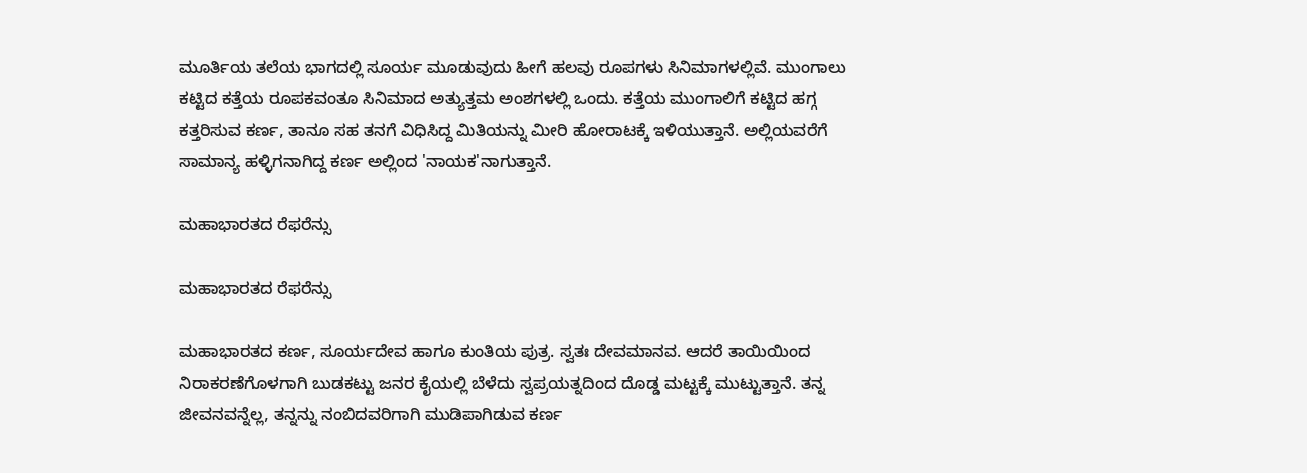ಮೂರ್ತಿಯ ತಲೆಯ ಭಾಗದಲ್ಲಿ ಸೂರ್ಯ ಮೂಡುವುದು ಹೀಗೆ ಹಲವು ರೂಪಗಳು ಸಿನಿಮಾಗಳಲ್ಲಿವೆ. ಮುಂಗಾಲು ಕಟ್ಟಿದ ಕತ್ತೆಯ ರೂಪಕವಂತೂ ಸಿನಿಮಾದ ಅತ್ಯುತ್ತಮ ಅಂಶಗಳಲ್ಲಿ ಒಂದು. ಕತ್ತೆಯ ಮುಂಗಾಲಿಗೆ ಕಟ್ಟಿದ ಹಗ್ಗ ಕತ್ತರಿಸುವ ಕರ್ಣ, ತಾನೂ ಸಹ ತನಗೆ ವಿಧಿಸಿದ್ದ ಮಿತಿಯನ್ನು ಮೀರಿ ಹೋರಾಟಕ್ಕೆ ಇಳಿಯುತ್ತಾನೆ. ಅಲ್ಲಿಯವರೆಗೆ ಸಾಮಾನ್ಯ ಹಳ್ಳಿಗನಾಗಿದ್ದ ಕರ್ಣ ಅಲ್ಲಿಂದ 'ನಾಯಕ'ನಾಗುತ್ತಾನೆ.

ಮಹಾಭಾರತದ ರೆಫರೆನ್ಸು

ಮಹಾಭಾರತದ ರೆಫರೆನ್ಸು

ಮಹಾಭಾರತದ ಕರ್ಣ, ಸೂರ್ಯದೇವ ಹಾಗೂ ಕುಂತಿಯ ಪುತ್ರ. ಸ್ವತಃ ದೇವಮಾನವ. ಆದರೆ ತಾಯಿಯಿಂದ ನಿರಾಕರಣೆಗೊಳಗಾಗಿ ಬುಡಕಟ್ಟು ಜನರ ಕೈಯಲ್ಲಿ ಬೆಳೆದು ಸ್ವಪ್ರಯತ್ನದಿಂದ ದೊಡ್ಡ ಮಟ್ಟಕ್ಕೆ ಮುಟ್ಟುತ್ತಾನೆ. ತನ್ನ ಜೀವನವನ್ನೆಲ್ಲ, ತನ್ನನ್ನು ನಂಬಿದವರಿಗಾಗಿ ಮುಡಿಪಾಗಿಡುವ ಕರ್ಣ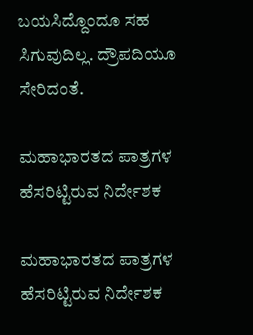ಬಯಸಿದ್ದೊಂದೂ ಸಹ ಸಿಗುವುದಿಲ್ಲ. ದ್ರೌಪದಿಯೂ ಸೇರಿದಂತೆ.

ಮಹಾಭಾರತದ ಪಾತ್ರಗಳ ಹೆಸರಿಟ್ಟಿರುವ ನಿರ್ದೇಶಕ

ಮಹಾಭಾರತದ ಪಾತ್ರಗಳ ಹೆಸರಿಟ್ಟಿರುವ ನಿರ್ದೇಶಕ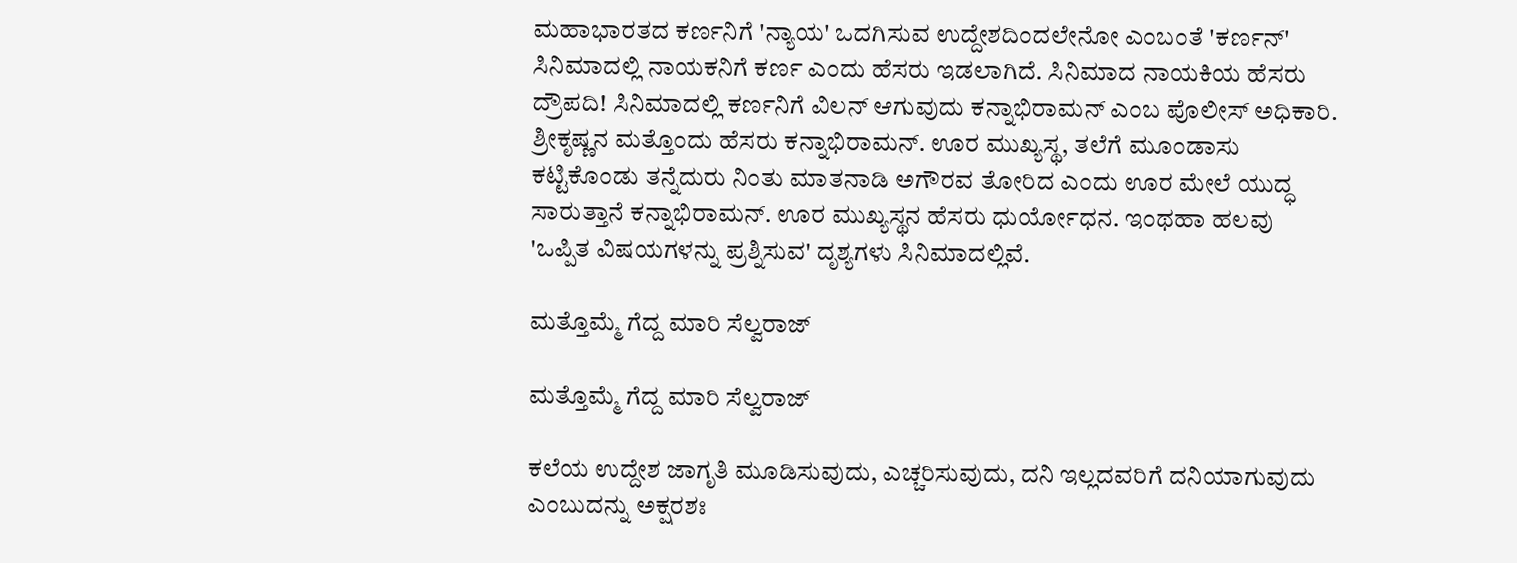ಮಹಾಭಾರತದ ಕರ್ಣನಿಗೆ 'ನ್ಯಾಯ' ಒದಗಿಸುವ ಉದ್ದೇಶದಿಂದಲೇನೋ ಎಂಬಂತೆ 'ಕರ್ಣನ್' ಸಿನಿಮಾದಲ್ಲಿ ನಾಯಕನಿಗೆ ಕರ್ಣ ಎಂದು ಹೆಸರು ಇಡಲಾಗಿದೆ. ಸಿನಿಮಾದ ನಾಯಕಿಯ ಹೆಸರು ದ್ರೌಪದಿ! ಸಿನಿಮಾದಲ್ಲಿ ಕರ್ಣನಿಗೆ ವಿಲನ್‌ ಆಗುವುದು ಕನ್ನಾಭಿರಾಮನ್ ಎಂಬ ಪೊಲೀಸ್ ಅಧಿಕಾರಿ. ಶ್ರೀಕೃಷ್ಣನ ಮತ್ತೊಂದು ಹೆಸರು ಕನ್ನಾಭಿರಾಮನ್. ಊರ ಮುಖ್ಯಸ್ಥ, ತಲೆಗೆ ಮೂಂಡಾಸು ಕಟ್ಟಿಕೊಂಡು ತನ್ನೆದುರು ನಿಂತು ಮಾತನಾಡಿ ಅಗೌರವ ತೋರಿದ ಎಂದು ಊರ ಮೇಲೆ ಯುದ್ಧ ಸಾರುತ್ತಾನೆ ಕನ್ನಾಭಿರಾಮನ್. ಊರ ಮುಖ್ಯಸ್ಥನ ಹೆಸರು ಧುರ್ಯೋಧನ. ಇಂಥಹಾ ಹಲವು 'ಒಪ್ಪಿತ ವಿಷಯಗಳನ್ನು ಪ್ರಶ್ನಿಸುವ' ದೃಶ್ಯಗಳು ಸಿನಿಮಾದಲ್ಲಿವೆ.

ಮತ್ತೊಮ್ಮೆ ಗೆದ್ದ ಮಾರಿ ಸೆಲ್ವರಾಜ್

ಮತ್ತೊಮ್ಮೆ ಗೆದ್ದ ಮಾರಿ ಸೆಲ್ವರಾಜ್

ಕಲೆಯ ಉದ್ದೇಶ ಜಾಗೃತಿ ಮೂಡಿಸುವುದು, ಎಚ್ಚರಿಸುವುದು, ದನಿ ಇಲ್ಲದವರಿಗೆ ದನಿಯಾಗುವುದು ಎಂಬುದನ್ನು ಅಕ್ಷರಶಃ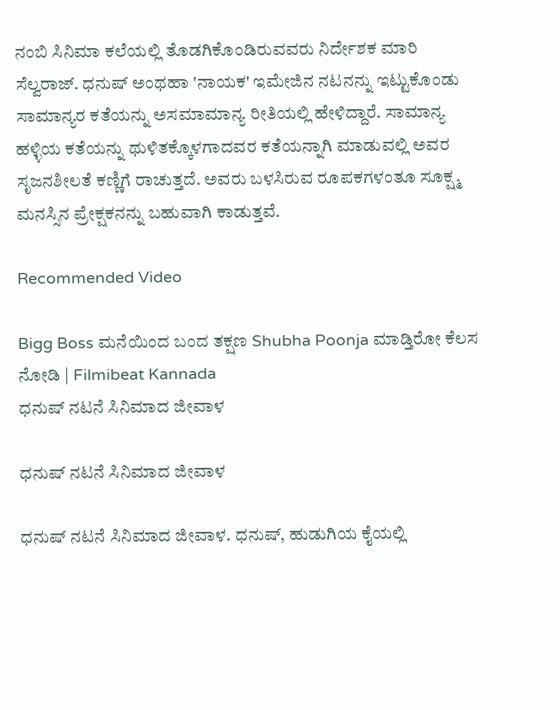ನಂಬಿ ಸಿನಿಮಾ ಕಲೆಯಲ್ಲಿ ತೊಡಗಿಕೊಂಡಿರುವವರು ನಿರ್ದೇಶಕ ಮಾರಿ ಸೆಲ್ವರಾಜ್. ಧನುಷ್ ಅಂಥಹಾ 'ನಾಯಕ' ಇಮೇಜಿನ ನಟನನ್ನು ಇಟ್ಟುಕೊಂಡು ಸಾಮಾನ್ಯರ ಕತೆಯನ್ನು ಅಸಮಾಮಾನ್ಯ ರೀತಿಯಲ್ಲಿ ಹೇಳಿದ್ದಾರೆ. ಸಾಮಾನ್ಯ ಹಳ್ಳಿಯ ಕತೆಯನ್ನು ಥುಳಿತಕ್ಕೊಳಗಾದವರ ಕತೆಯನ್ನಾಗಿ ಮಾಡುವಲ್ಲಿ ಅವರ ಸೃಜನಶೀಲತೆ ಕಣ್ಣಿಗೆ ರಾಚುತ್ತದೆ. ಅವರು ಬಳಸಿರುವ ರೂಪಕಗಳಂತೂ ಸೂಕ್ಷ್ಮ ಮನಸ್ಸಿನ ಪ್ರೇಕ್ಷಕನನ್ನು ಬಹುವಾಗಿ ಕಾಡುತ್ತವೆ.

Recommended Video

Bigg Boss ಮನೆಯಿಂದ ಬಂದ ತಕ್ಷಣ Shubha Poonja ಮಾಡ್ತಿರೋ ಕೆಲಸ ನೋಡಿ | Filmibeat Kannada
ಧನುಷ್ ನಟನೆ ಸಿನಿಮಾದ ಜೀವಾಳ

ಧನುಷ್ ನಟನೆ ಸಿನಿಮಾದ ಜೀವಾಳ

ಧನುಷ್‌ ನಟನೆ ಸಿನಿಮಾದ ಜೀವಾಳ. ಧನುಷ್, ಹುಡುಗಿಯ ಕೈಯಲ್ಲಿ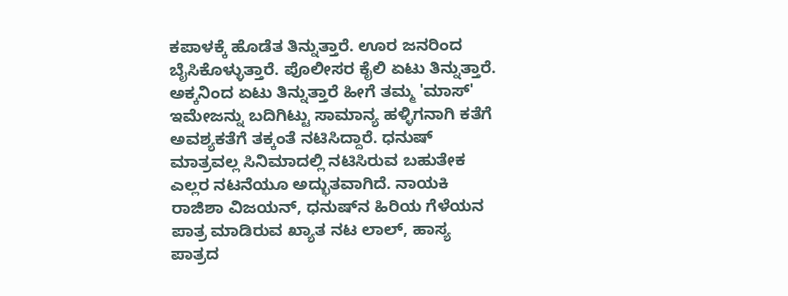ಕಪಾಳಕ್ಕೆ ಹೊಡೆತ ತಿನ್ನುತ್ತಾರೆ. ಊರ ಜನರಿಂದ ಬೈಸಿಕೊಳ್ಳುತ್ತಾರೆ. ಪೊಲೀಸರ ಕೈಲಿ ಏಟು ತಿನ್ನುತ್ತಾರೆ. ಅಕ್ಕನಿಂದ ಏಟು ತಿನ್ನುತ್ತಾರೆ ಹೀಗೆ ತಮ್ಮ 'ಮಾಸ್' ಇಮೇಜನ್ನು ಬದಿಗಿಟ್ಟು ಸಾಮಾನ್ಯ ಹಳ್ಳಿಗನಾಗಿ ಕತೆಗೆ ಅವಶ್ಯಕತೆಗೆ ತಕ್ಕಂತೆ ನಟಿಸಿದ್ದಾರೆ. ಧನುಷ್ ಮಾತ್ರವಲ್ಲ ಸಿನಿಮಾದಲ್ಲಿ ನಟಿಸಿರುವ ಬಹುತೇಕ ಎಲ್ಲರ ನಟನೆಯೂ ಅದ್ಭುತವಾಗಿದೆ. ನಾಯಕಿ ರಾಜಿಶಾ ವಿಜಯನ್, ಧನುಷ್‌ನ ಹಿರಿಯ ಗೆಳೆಯನ ಪಾತ್ರ ಮಾಡಿರುವ ಖ್ಯಾತ ನಟ ಲಾಲ್, ಹಾಸ್ಯ ಪಾತ್ರದ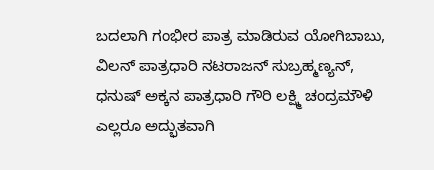ಬದಲಾಗಿ ಗಂಭೀರ ಪಾತ್ರ ಮಾಡಿರುವ ಯೋಗಿಬಾಬು, ವಿಲನ್ ಪಾತ್ರಧಾರಿ ನಟರಾಜನ್ ಸುಬ್ರಹ್ಮಣ್ಯನ್, ಧನುಷ್ ಅಕ್ಕನ ಪಾತ್ರಧಾರಿ ಗೌರಿ ಲಕ್ಷ್ಮಿ ಚಂದ್ರಮೌಳಿ ಎಲ್ಲರೂ ಅದ್ಭುತವಾಗಿ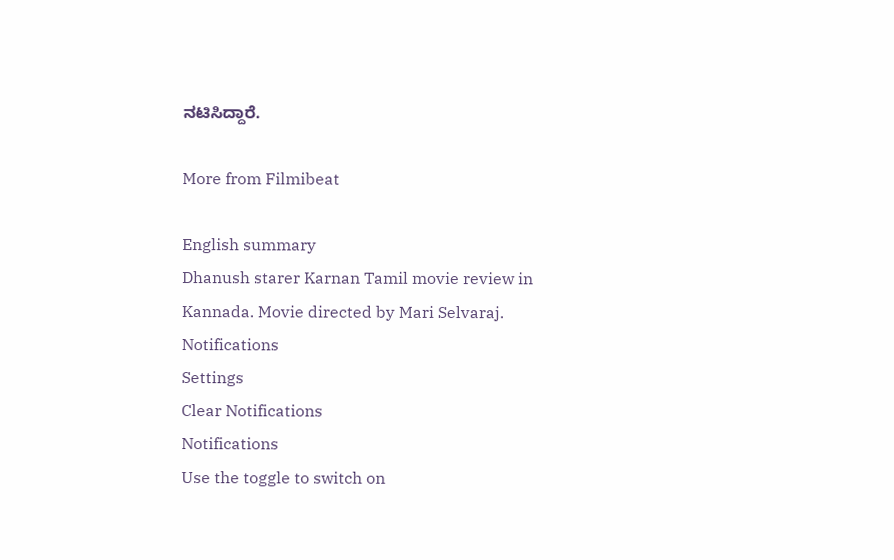ನಟಿಸಿದ್ದಾರೆ.

More from Filmibeat

English summary
Dhanush starer Karnan Tamil movie review in Kannada. Movie directed by Mari Selvaraj.
Notifications
Settings
Clear Notifications
Notifications
Use the toggle to switch on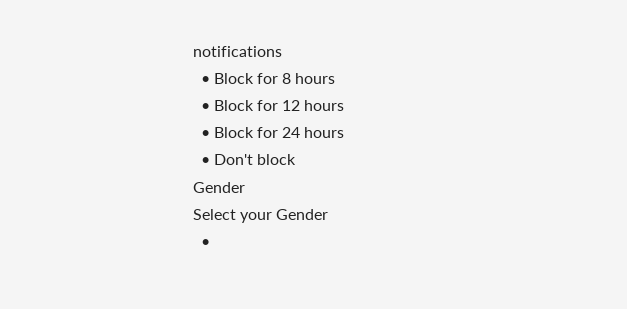notifications
  • Block for 8 hours
  • Block for 12 hours
  • Block for 24 hours
  • Don't block
Gender
Select your Gender
  •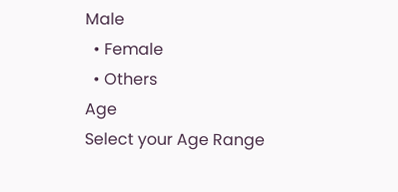Male
  • Female
  • Others
Age
Select your Age Range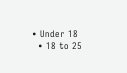• Under 18
  • 18 to 25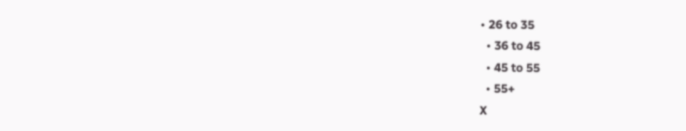• 26 to 35
  • 36 to 45
  • 45 to 55
  • 55+
X